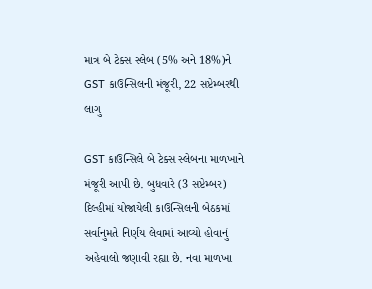માત્ર બે ટેક્સ સ્લેબ (5% અને 18%)ને GST કાઉન્સિલની મંજૂરી, 22 સપ્ટેમ્બરથી લાગુ

GST કાઉન્સિલે બે ટેક્સ સ્લેબના માળખાને મંજૂરી આપી છે. બુધવારે (3 સપ્ટેમ્બર) દિલ્હીમાં યોજાયેલી કાઉન્સિલની બેઠકમાં સર્વાનુમતે નિર્ણય લેવામાં આવ્યો હોવાનું અહેવાલો જણાવી રહ્યા છે. નવા માળખા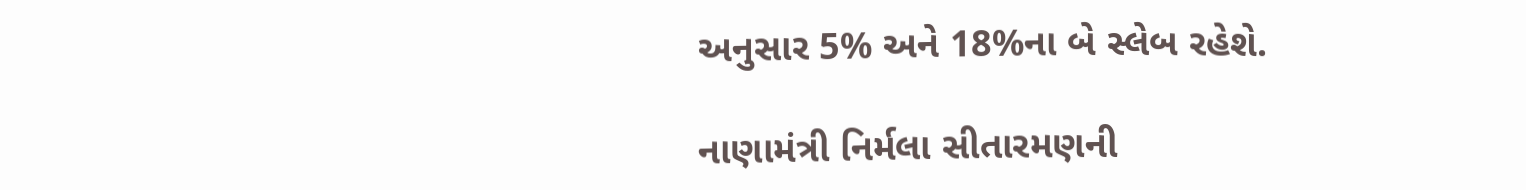અનુસાર 5% અને 18%ના બે સ્લેબ રહેશે.

નાણામંત્રી નિર્મલા સીતારમણની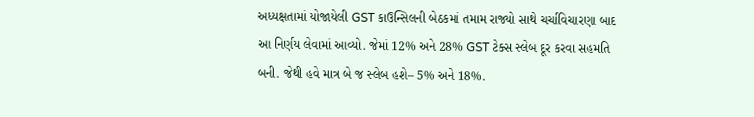અધ્યક્ષતામાં યોજાયેલી GST કાઉન્સિલની બેઠકમાં તમામ રાજ્યો સાથે ચર્ચાવિચારણા બાદ આ નિર્ણય લેવામાં આવ્યો. જેમાં 12% અને 28% GST ટેક્સ સ્લેબ દૂર કરવા સહમતિ બની. જેથી હવે માત્ર બે જ સ્લેબ હશે– 5% અને 18%.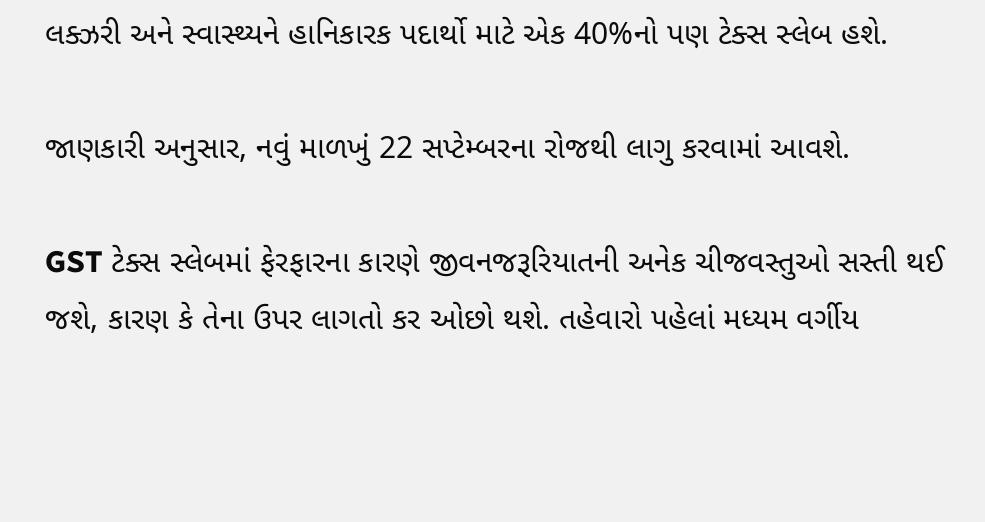લક્ઝરી અને સ્વાસ્થ્યને હાનિકારક પદાર્થો માટે એક 40%નો પણ ટેક્સ સ્લેબ હશે.

જાણકારી અનુસાર, નવું માળખું 22 સપ્ટેમ્બરના રોજથી લાગુ કરવામાં આવશે.

GST ટેક્સ સ્લેબમાં ફેરફારના કારણે જીવનજરૂરિયાતની અનેક ચીજવસ્તુઓ સસ્તી થઈ જશે, કારણ કે તેના ઉપર લાગતો કર ઓછો થશે. તહેવારો પહેલાં મધ્યમ વર્ગીય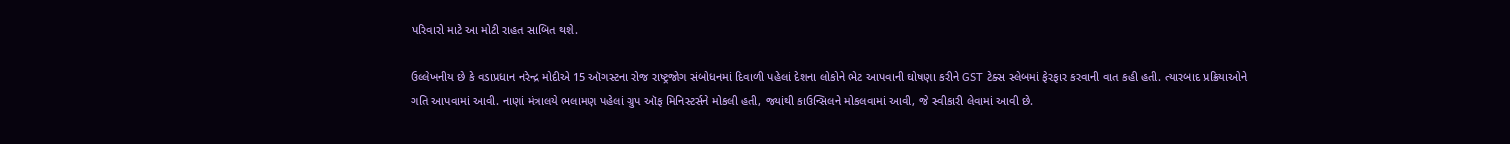પરિવારો માટે આ મોટી રાહત સાબિત થશે.

ઉલ્લેખનીય છે કે વડાપ્રધાન નરેન્દ્ર મોદીએ 15 ઑગસ્ટના રોજ રાષ્ટ્રજોગ સંબોધનમાં દિવાળી પહેલાં દેશના લોકોને ભેટ આપવાની ઘોષણા કરીને GST ટેક્સ સ્લેબમાં ફેરફાર કરવાની વાત કહી હતી. ત્યારબાદ પ્રક્રિયાઓને ગતિ આપવામાં આવી. નાણાં મંત્રાલયે ભલામણ પહેલાં ગ્રુપ ઑફ મિનિસ્ટર્સને મોકલી હતી, જ્યાંથી કાઉન્સિલને મોકલવામાં આવી, જે સ્વીકારી લેવામાં આવી છે.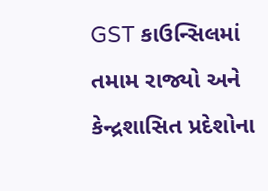GST કાઉન્સિલમાં તમામ રાજ્યો અને કેન્દ્રશાસિત પ્રદેશોના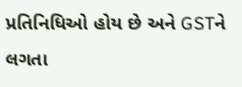પ્રતિનિધિઓ હોય છે અને GSTને લગતા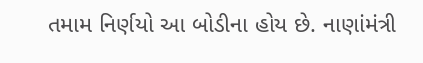તમામ નિર્ણયો આ બોડીના હોય છે. નાણાંમંત્રી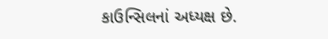કાઉન્સિલનાં અધ્યક્ષ છે.